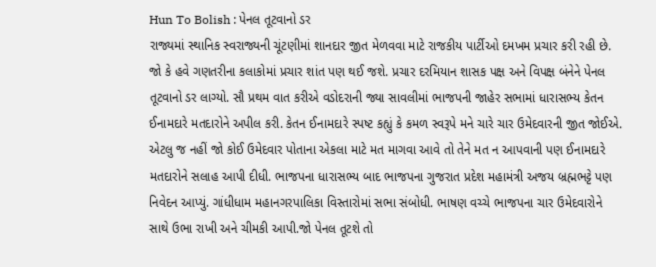Hun To Bolish : પેનલ તૂટવાનો ડર
રાજ્યમાં સ્થાનિક સ્વરાજ્યની ચૂંટણીમાં શાનદાર જીત મેળવવા માટે રાજકીય પાર્ટીઓ દમખમ પ્રચાર કરી રહી છે. જો કે હવે ગણતરીના કલાકોમાં પ્રચાર શાંત પણ થઈ જશે. પ્રચાર દરમિયાન શાસક પક્ષ અને વિપક્ષ બંનેને પેનલ તૂટવાનો ડર લાગ્યો. સૌ પ્રથમ વાત કરીએ વડોદરાની જ્યા સાવલીમાં ભાજપની જાહેર સભામાં ધારાસભ્ય કેતન ઈનામદારે મતદારોને અપીલ કરી. કેતન ઈનામદારે સ્પષ્ટ કહ્યું કે કમળ સ્વરૂપે મને ચારે ચાર ઉમેદવારની જીત જોઈએ. એટલુ જ નહીં જો કોઈ ઉમેદવાર પોતાના એકલા માટે મત માગવા આવે તો તેને મત ન આપવાની પણ ઈનામદારે મતદારોને સલાહ આપી દીધી. ભાજપના ધારાસભ્ય બાદ ભાજપના ગુજરાત પ્રદેશ મહામંત્રી અજય બ્રહ્મભટ્ટે પણ નિવેદન આપ્યું. ગાંધીધામ મહાનગરપાલિકા વિસ્તારોમાં સભા સંબોધી. ભાષણ વચ્ચે ભાજપના ચાર ઉમેદવારોને સાથે ઉભા રાખી અને ચીમકી આપી.જો પેનલ તૂટશે તો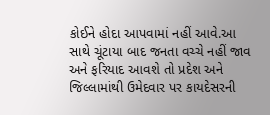કોઈને હોદા આપવામાં નહીં આવે.આ સાથે ચૂંટાયા બાદ જનતા વચ્ચે નહીં જાવ અને ફરિયાદ આવશે તો પ્રદેશ અને જિલ્લામાંથી ઉમેદવાર પર કાયદેસરની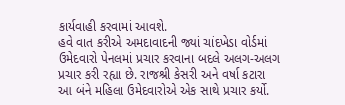કાર્યવાહી કરવામાં આવશે.
હવે વાત કરીએ અમદાવાદની જ્યાં ચાંદખેડા વોર્ડમાં ઉમેદવારો પેનલમાં પ્રચાર કરવાના બદલે અલગ-અલગ પ્રચાર કરી રહ્યા છે. રાજશ્રી કેસરી અને વર્ષા કટારા આ બંને મહિલા ઉમેદવારોએ એક સાથે પ્રચાર કર્યો.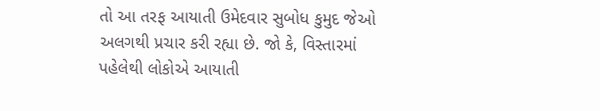તો આ તરફ આયાતી ઉમેદવાર સુબોધ કુમુદ જેઓ અલગથી પ્રચાર કરી રહ્યા છે. જો કે, વિસ્તારમાં પહેલેથી લોકોએ આયાતી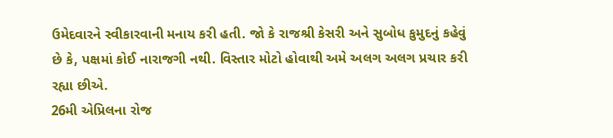ઉમેદવારને સ્વીકારવાની મનાય કરી હતી. જો કે રાજશ્રી કેસરી અને સુબોધ કુમુદનું કહેવું છે કે, પક્ષમાં કોઈ નારાજગી નથી. વિસ્તાર મોટો હોવાથી અમે અલગ અલગ પ્રચાર કરી રહ્યા છીએ.
26મી એપ્રિલના રોજ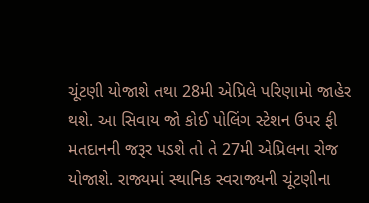ચૂંટણી યોજાશે તથા 28મી એપ્રિલે પરિણામો જાહેર થશે. આ સિવાય જો કોઈ પોલિંગ સ્ટેશન ઉપર ફી મતદાનની જરૂર પડશે તો તે 27મી એપ્રિલના રોજ યોજાશે. રાજ્યમાં સ્થાનિક સ્વરાજ્યની ચૂંટણીના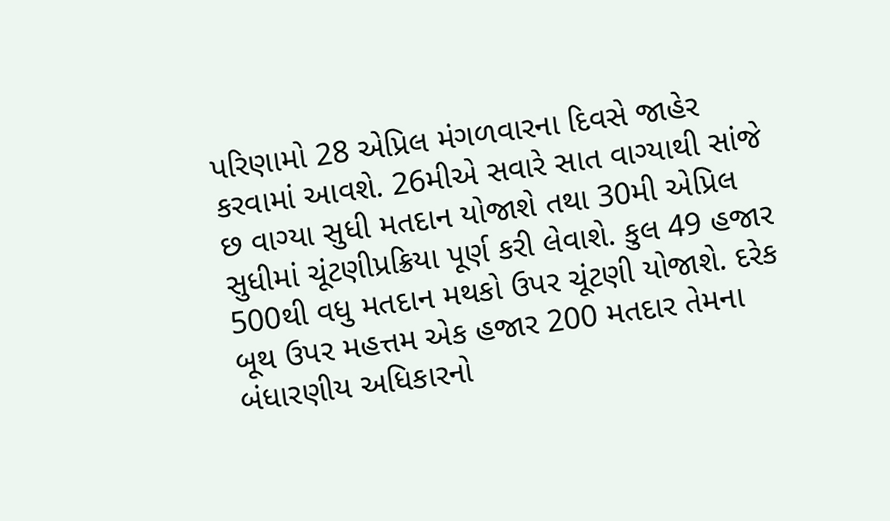પરિણામો 28 એપ્રિલ મંગળવારના દિવસે જાહેર કરવામાં આવશે. 26મીએ સવારે સાત વાગ્યાથી સાંજે છ વાગ્યા સુધી મતદાન યોજાશે તથા 30મી એપ્રિલ સુધીમાં ચૂંટણીપ્રક્રિયા પૂર્ણ કરી લેવાશે. કુલ 49 હજાર 500થી વધુ મતદાન મથકો ઉપર ચૂંટણી યોજાશે. દરેક બૂથ ઉપર મહત્તમ એક હજાર 200 મતદાર તેમના બંધારણીય અધિકારનો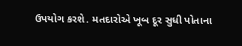ઉપયોગ કરશે. મતદારોએ ખૂબ દૂર સુધી પોતાના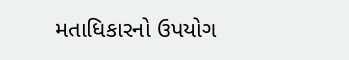મતાધિકારનો ઉપયોગ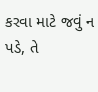કરવા માટે જવું ન પડે, તે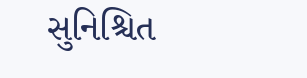સુનિશ્ચિત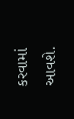કરવામાં આવશે.